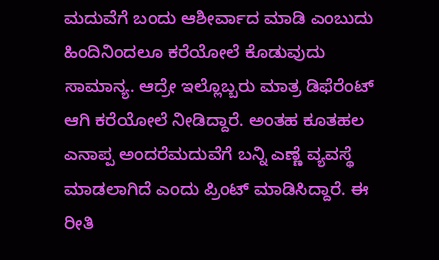ಮದುವೆಗೆ ಬಂದು ಆಶೀರ್ವಾದ ಮಾಡಿ ಎಂಬುದು ಹಿಂದಿನಿಂದಲೂ ಕರೆಯೋಲೆ ಕೊಡುವುದು ಸಾಮಾನ್ಯ. ಆದ್ರೇ ಇಲ್ಲೊಬ್ಬರು ಮಾತ್ರ ಡಿಫೆರೆಂಟ್ ಆಗಿ ಕರೆಯೋಲೆ ನೀಡಿದ್ದಾರೆ. ಅಂತಹ ಕೂತಹಲ ಎನಾಪ್ಪ ಅಂದರೆಮದುವೆಗೆ ಬನ್ನಿ ಎಣ್ಣೆ ವ್ಯವಸ್ಥೆ ಮಾಡಲಾಗಿದೆ ಎಂದು ಪ್ರಿಂಟ್ ಮಾಡಿಸಿದ್ದಾರೆ. ಈ ರೀತಿ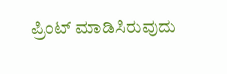ಪ್ರಿಂಟ್ ಮಾಡಿಸಿರುವುದು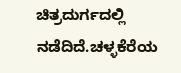ಚಿತ್ರದುರ್ಗದಲ್ಲಿ ನಡೆದಿದೆ.ಚಳ್ಳಕೆರೆಯ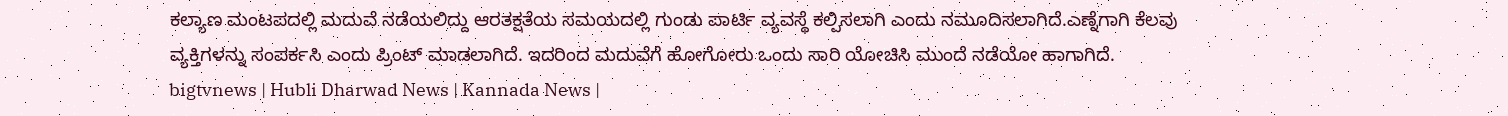ಕಲ್ಯಾಣ ಮಂಟಪದಲ್ಲಿ ಮದುವೆ ನಡೆಯಲಿದ್ದು ಆರತಕ್ಷತೆಯ ಸಮಯದಲ್ಲಿ ಗುಂಡು ಪಾರ್ಟಿ ವ್ಯವಸ್ಥೆ ಕಲ್ಪಿಸಲಾಗಿ ಎಂದು ನಮೂದಿಸಲಾಗಿದೆ.ಎಣ್ನೆಗಾಗಿ ಕೆಲವು ವ್ಯಕ್ತಿಗಳನ್ನು ಸಂಪರ್ಕಸಿ ಎಂದು ಪ್ರಿಂಟ್ ಮಾಡಲಾಗಿದೆ. ಇದರಿಂದ ಮದುವೆಗೆ ಹೋಗೋರು ಒಂದು ಸಾರಿ ಯೋಚಿಸಿ ಮುಂದೆ ನಡೆಯೋ ಹಾಗಾಗಿದೆ.
bigtvnews | Hubli Dharwad News | Kannada News |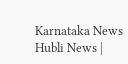Karnataka News Hubli News |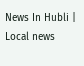News In Hubli | Local news